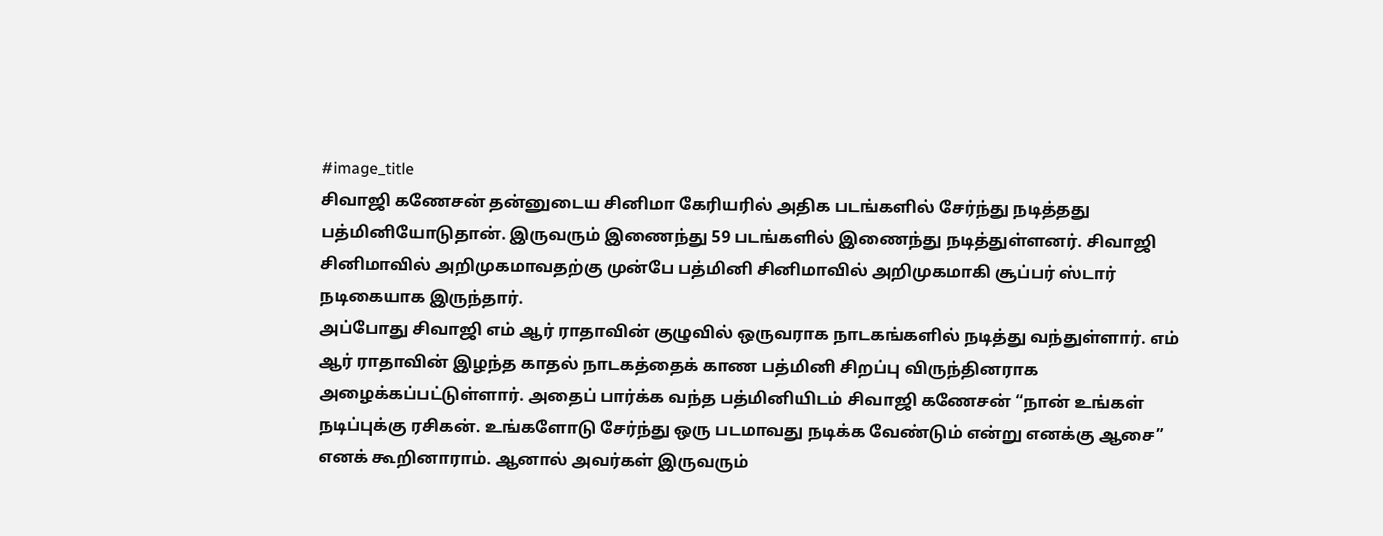#image_title
சிவாஜி கணேசன் தன்னுடைய சினிமா கேரியரில் அதிக படங்களில் சேர்ந்து நடித்தது பத்மினியோடுதான். இருவரும் இணைந்து 59 படங்களில் இணைந்து நடித்துள்ளனர். சிவாஜி சினிமாவில் அறிமுகமாவதற்கு முன்பே பத்மினி சினிமாவில் அறிமுகமாகி சூப்பர் ஸ்டார் நடிகையாக இருந்தார்.
அப்போது சிவாஜி எம் ஆர் ராதாவின் குழுவில் ஒருவராக நாடகங்களில் நடித்து வந்துள்ளார். எம் ஆர் ராதாவின் இழந்த காதல் நாடகத்தைக் காண பத்மினி சிறப்பு விருந்தினராக அழைக்கப்பட்டுள்ளார். அதைப் பார்க்க வந்த பத்மினியிடம் சிவாஜி கணேசன் “நான் உங்கள் நடிப்புக்கு ரசிகன். உங்களோடு சேர்ந்து ஒரு படமாவது நடிக்க வேண்டும் என்று எனக்கு ஆசை” எனக் கூறினாராம். ஆனால் அவர்கள் இருவரும்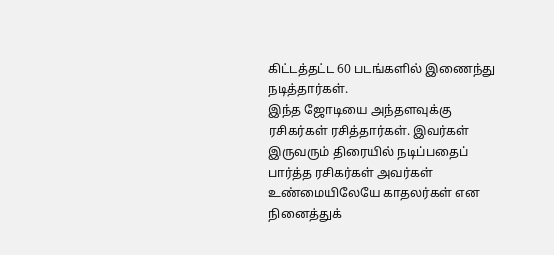கிட்டத்தட்ட 60 படங்களில் இணைந்து நடித்தார்கள்.
இந்த ஜோடியை அந்தளவுக்கு ரசிகர்கள் ரசித்தார்கள். இவர்கள் இருவரும் திரையில் நடிப்பதைப் பார்த்த ரசிகர்கள் அவர்கள் உண்மையிலேயே காதலர்கள் என நினைத்துக்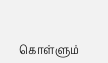கொள்ளும்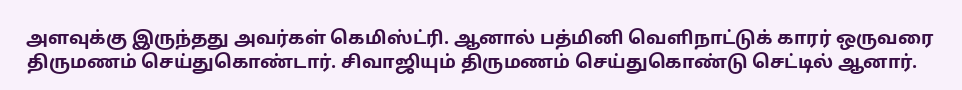அளவுக்கு இருந்தது அவர்கள் கெமிஸ்ட்ரி. ஆனால் பத்மினி வெளிநாட்டுக் காரர் ஒருவரை திருமணம் செய்துகொண்டார். சிவாஜியும் திருமணம் செய்துகொண்டு செட்டில் ஆனார்.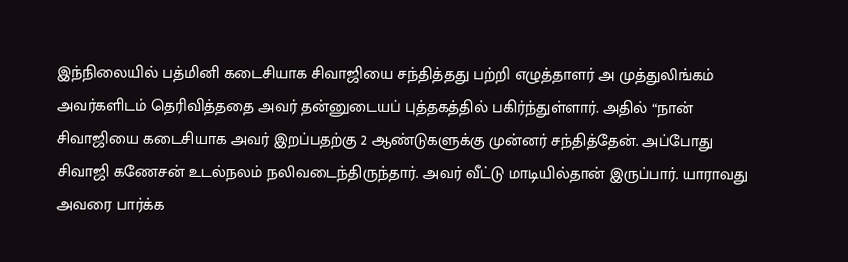இந்நிலையில் பத்மினி கடைசியாக சிவாஜியை சந்தித்தது பற்றி எழுத்தாளர் அ முத்துலிங்கம் அவர்களிடம் தெரிவித்ததை அவர் தன்னுடையப் புத்தகத்தில் பகிர்ந்துள்ளார். அதில் “நான் சிவாஜியை கடைசியாக அவர் இறப்பதற்கு 2 ஆண்டுகளுக்கு முன்னர் சந்தித்தேன். அப்போது சிவாஜி கணேசன் உடல்நலம் நலிவடைந்திருந்தார். அவர் வீட்டு மாடியில்தான் இருப்பார். யாராவது அவரை பார்க்க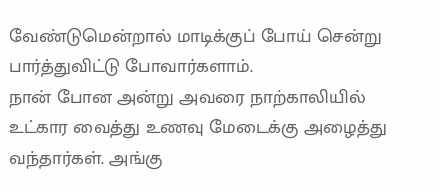வேண்டுமென்றால் மாடிக்குப் போய் சென்று பார்த்துவிட்டு போவார்களாம்.
நான் போன அன்று அவரை நாற்காலியில் உட்கார வைத்து உணவு மேடைக்கு அழைத்து வந்தார்கள். அங்கு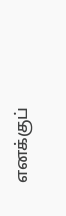எனக்குப்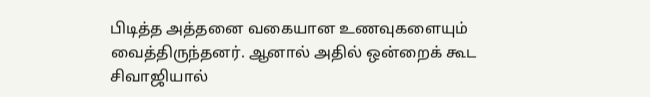பிடித்த அத்தனை வகையான உணவுகளையும் வைத்திருந்தனர். ஆனால் அதில் ஒன்றைக் கூட சிவாஜியால்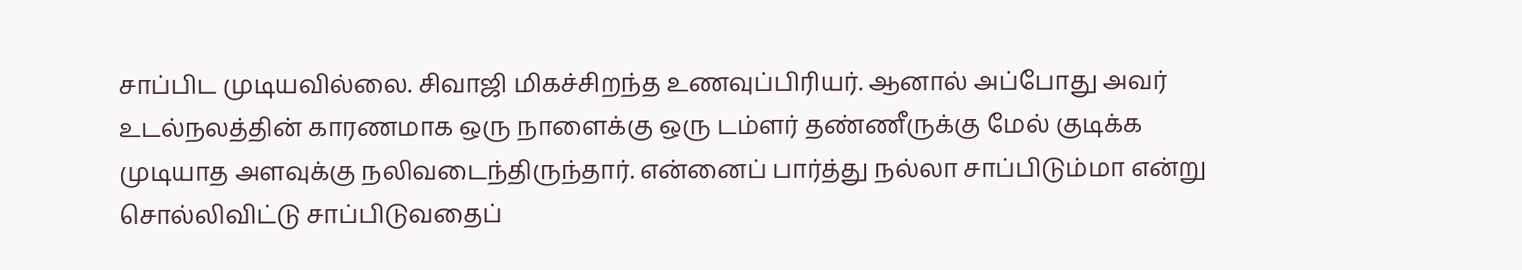சாப்பிட முடியவில்லை. சிவாஜி மிகச்சிறந்த உணவுப்பிரியர். ஆனால் அப்போது அவர் உடல்நலத்தின் காரணமாக ஒரு நாளைக்கு ஒரு டம்ளர் தண்ணீருக்கு மேல் குடிக்க முடியாத அளவுக்கு நலிவடைந்திருந்தார். என்னைப் பார்த்து நல்லா சாப்பிடும்மா என்று சொல்லிவிட்டு சாப்பிடுவதைப்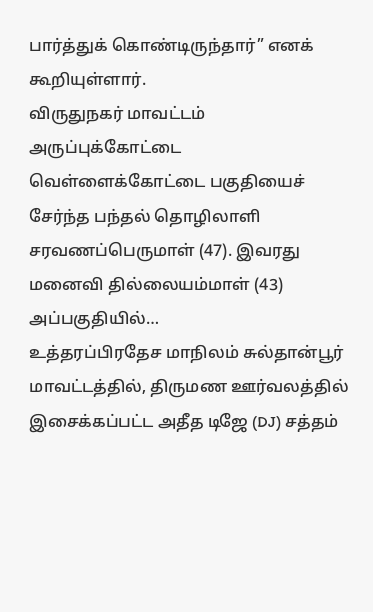பார்த்துக் கொண்டிருந்தார்” எனக் கூறியுள்ளார்.
விருதுநகர் மாவட்டம் அருப்புக்கோட்டை வெள்ளைக்கோட்டை பகுதியைச் சேர்ந்த பந்தல் தொழிலாளி சரவணப்பெருமாள் (47). இவரது மனைவி தில்லையம்மாள் (43) அப்பகுதியில்…
உத்தரப்பிரதேச மாநிலம் சுல்தான்பூர் மாவட்டத்தில், திருமண ஊர்வலத்தில் இசைக்கப்பட்ட அதீத டிஜே (DJ) சத்தம்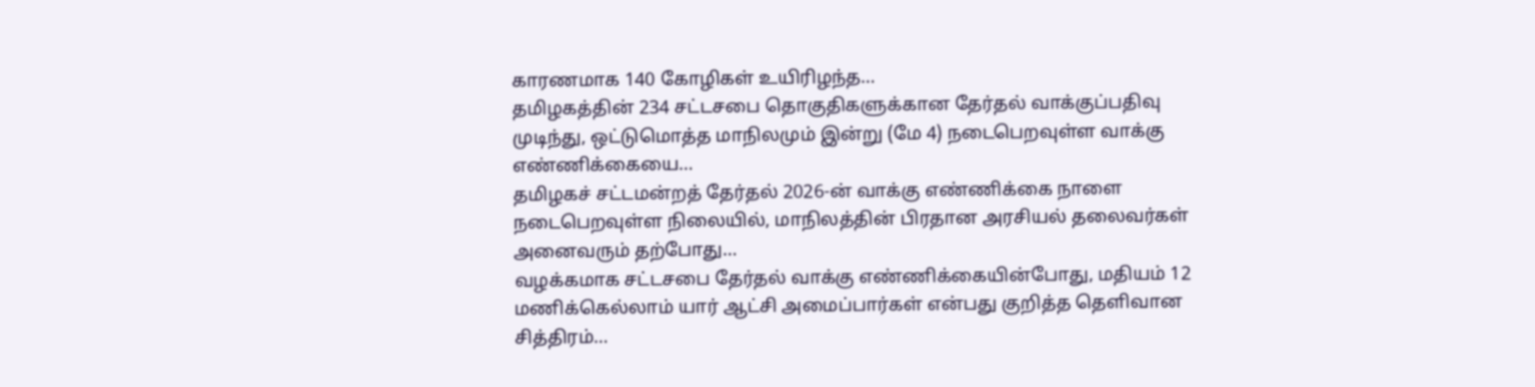காரணமாக 140 கோழிகள் உயிரிழந்த…
தமிழகத்தின் 234 சட்டசபை தொகுதிகளுக்கான தேர்தல் வாக்குப்பதிவு முடிந்து, ஒட்டுமொத்த மாநிலமும் இன்று (மே 4) நடைபெறவுள்ள வாக்கு எண்ணிக்கையை…
தமிழகச் சட்டமன்றத் தேர்தல் 2026-ன் வாக்கு எண்ணிக்கை நாளை நடைபெறவுள்ள நிலையில், மாநிலத்தின் பிரதான அரசியல் தலைவர்கள் அனைவரும் தற்போது…
வழக்கமாக சட்டசபை தேர்தல் வாக்கு எண்ணிக்கையின்போது, மதியம் 12 மணிக்கெல்லாம் யார் ஆட்சி அமைப்பார்கள் என்பது குறித்த தெளிவான சித்திரம்…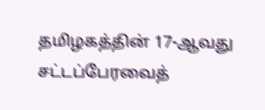தமிழகத்தின் 17-ஆவது சட்டப்பேரவைத்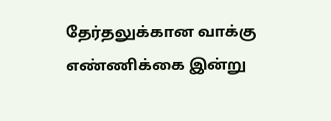தேர்தலுக்கான வாக்கு எண்ணிக்கை இன்று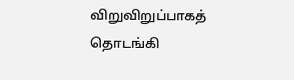விறுவிறுப்பாகத் தொடங்கி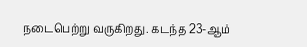நடைபெற்று வருகிறது. கடந்த 23-ஆம்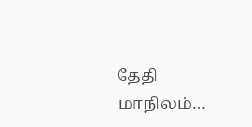தேதி மாநிலம்…